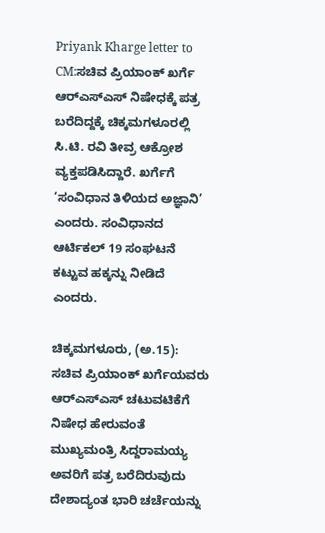Priyank Kharge letter to CM:ಸಚಿವ ಪ್ರಿಯಾಂಕ್ ಖರ್ಗೆ ಆರ್‌ಎಸ್‌ಎಸ್‌ ನಿಷೇಧಕ್ಕೆ ಪತ್ರ ಬರೆದಿದ್ದಕ್ಕೆ ಚಿಕ್ಕಮಗಳೂರಲ್ಲಿ  ಸಿ.ಟಿ. ರವಿ ತೀವ್ರ ಆಕ್ರೋಶ ವ್ಯಕ್ತಪಡಿಸಿದ್ದಾರೆ. ಖರ್ಗೆಗೆ ‘ಸಂವಿಧಾನ ತಿಳಿಯದ ಅಜ್ಞಾನಿ’ ಎಂದರು. ಸಂವಿಧಾನದ ಆರ್ಟಿಕಲ್ 19 ಸಂಘಟನೆ ಕಟ್ಟುವ ಹಕ್ಕನ್ನು ನೀಡಿದೆ ಎಂದರು.

ಚಿಕ್ಕಮಗಳೂರು, (ಅ.15): ಸಚಿವ ಪ್ರಿಯಾಂಕ್ ಖರ್ಗೆಯವರು ಆರ್‌ಎಸ್‌ಎಸ್‌ ಚಟುವಟಿಕೆಗೆ ನಿಷೇಧ ಹೇರುವಂತೆ ಮುಖ್ಯಮಂತ್ರಿ ಸಿದ್ದರಾಮಯ್ಯ ಅವರಿಗೆ ಪತ್ರ ಬರೆದಿರುವುದು ದೇಶಾದ್ಯಂತ ಭಾರಿ ಚರ್ಚೆಯನ್ನು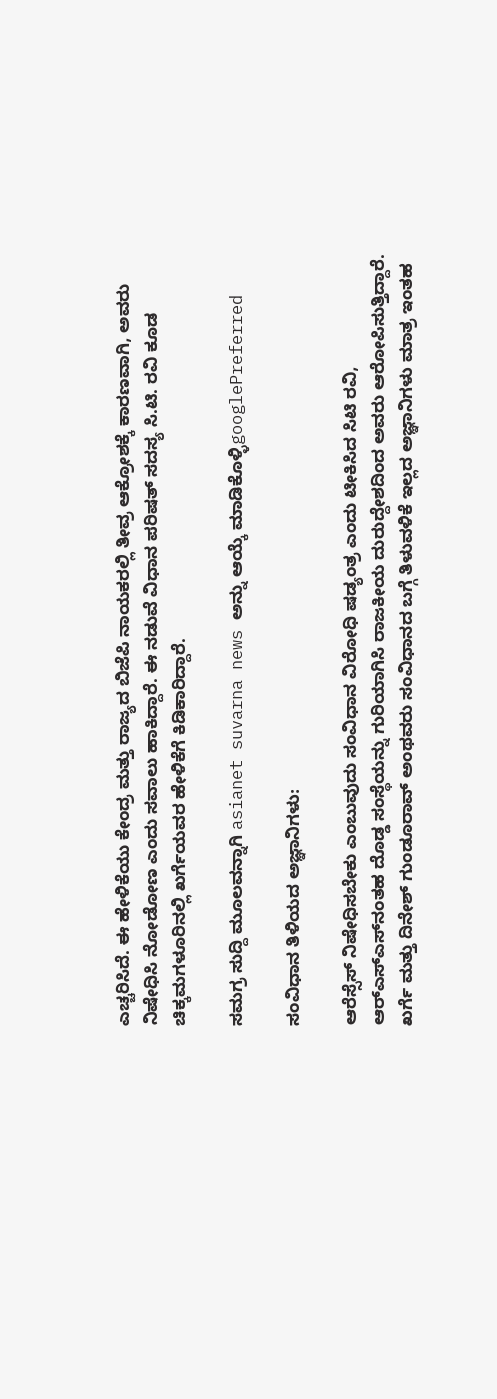ಎಚ್ಚರಿಸಿದೆ. ಈ ಹೇಳಿಕೆಯು ಕೇಂದ್ರ ಮತ್ತು ರಾಜ್ಯದ ಬಿಜೆಪಿ ನಾಯಕರಲ್ಲಿ ತೀವ್ರ ಆಕ್ರೋಶಕ್ಕೆ ಕಾರಣವಾಗಿ, ಅವರು ನಿಷೇಧಿಸಿ ನೋಡೋಣ ಎಂದು ಸವಾಲು ಹಾಕಿದ್ದಾರೆ. ಈ ನಡುವೆ ವಿಧಾನ ಪರಿಷತ್ ಸದಸ್ಯ ಸಿ.ಟಿ. ರವಿ ಕೂಡ ಚಿಕ್ಕಮಗಳೂರಿನಲ್ಲಿ ಖರ್ಗೆಯವರ ಹೇಳಿಕೆಗೆ ಕಿಡಿಕಾರಿದ್ದಾರೆ.

ಸಮಗ್ರ ಸುದ್ದಿ ಮೂಲವನ್ನಾಗಿ asianet suvarna news ಅನ್ನು ಆಯ್ಕೆ ಮಾಡಿಕೊಳ್ಳಿgooglePreferred

ಸಂವಿಧಾನ ತಿಳಿಯದ ಅಜ್ಞಾನಿಗಳು:

ಆರೆಸ್ಸೆಸ್ ನಿಷೇಧಿಸಬೇಕು ಎಂಬುವುದು ಸಂವಿಧಾನ ವಿರೋಧಿ ಷಡ್ಯಂತ್ರ ಎಂದು ಟೀಕಿಸಿದ ಸಿಟಿ ರವಿ, ಆರ್‌ಎಸ್‌ಎಸ್‌ನಂತಹ ದೊಡ್ಡ ಸಂಸ್ಥೆಯನ್ನು ಗುರಿಯಾಗಿಸಿ ರಾಜಕೀಯ ದುರುದ್ದೇಶದಿಂದ ಅವರು ಆರೋಪಿಸುತ್ತಿದ್ದಾರೆ. ಖರ್ಗೆ ಮತ್ತು ದಿನೇಶ್ ಗುಂಡೂರಾವ್‌ ಅಂಥವರು ಸಂವಿಧಾನದ ಬಗ್ಗೆ ತಿಳುವಳಿಕೆ ಇಲ್ಲದ ಅಜ್ಞಾನಿಗಳು ಮಾತ್ರ ಇಂತಹ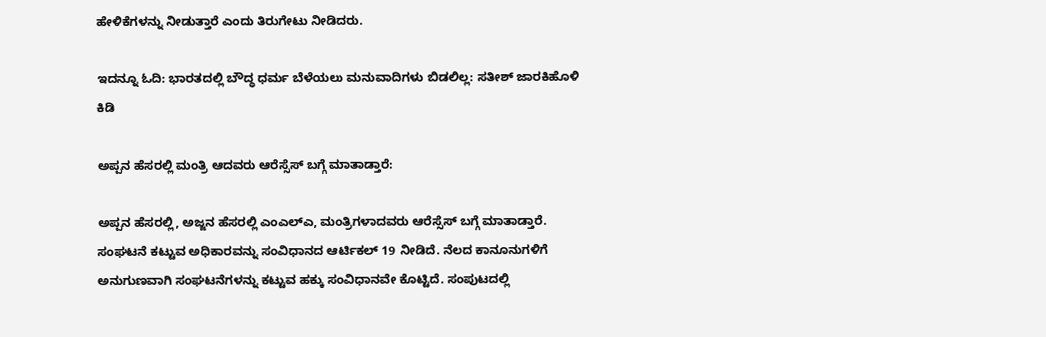ಹೇಳಿಕೆಗಳನ್ನು ನೀಡುತ್ತಾರೆ ಎಂದು ತಿರುಗೇಟು ನೀಡಿದರು.

ಇದನ್ನೂ ಓದಿ: ಭಾರತದಲ್ಲಿ ಬೌದ್ಧ ಧರ್ಮ ಬೆಳೆಯಲು ಮನುವಾದಿಗಳು ಬಿಡಲಿಲ್ಲ: ಸತೀಶ್ ಜಾರಕಿಹೊಳಿ ಕಿಡಿ

ಅಪ್ಪನ ಹೆಸರಲ್ಲಿ ಮಂತ್ರಿ ಆದವರು ಆರೆಸ್ಸೆಸ್ ಬಗ್ಗೆ ಮಾತಾಡ್ತಾರೆ:

ಅಪ್ಪನ ಹೆಸರಲ್ಲಿ, ಅಜ್ಜನ ಹೆಸರಲ್ಲಿ ಎಂಎಲ್‌ಎ, ಮಂತ್ರಿಗಳಾದವರು ಆರೆಸ್ಸೆಸ್ ಬಗ್ಗೆ ಮಾತಾಡ್ತಾರೆ. ಸಂಘಟನೆ ಕಟ್ಟುವ ಅಧಿಕಾರವನ್ನು ಸಂವಿಧಾನದ ಆರ್ಟಿಕಲ್ 19 ನೀಡಿದೆ. ನೆಲದ ಕಾನೂನುಗಳಿಗೆ ಅನುಗುಣವಾಗಿ ಸಂಘಟನೆಗಳನ್ನು ಕಟ್ಟುವ ಹಕ್ಕು ಸಂವಿಧಾನವೇ ಕೊಟ್ಟಿದೆ. ಸಂಪುಟದಲ್ಲಿ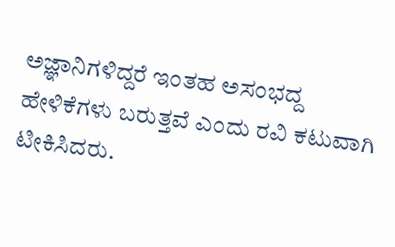ಅಜ್ಞಾನಿಗಳಿದ್ದರೆ ಇಂತಹ ಅಸಂಭದ್ದ ಹೇಳಿಕೆಗಳು ಬರುತ್ತವೆ ಎಂದು ರವಿ ಕಟುವಾಗಿ ಟೀಕಿಸಿದರು.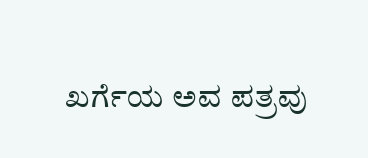ಖರ್ಗೆಯ ಅವ ಪತ್ರವು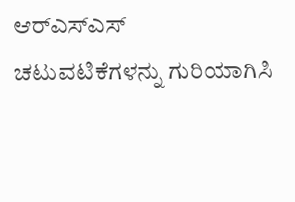ಆರ್‌ಎಸ್‌ಎಸ್ ಚಟುವಟಿಕೆಗಳನ್ನು ಗುರಿಯಾಗಿಸಿ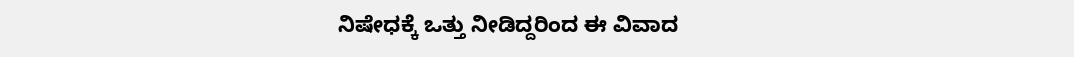ನಿಷೇಧಕ್ಕೆ ಒತ್ತು ನೀಡಿದ್ದರಿಂದ ಈ ವಿವಾದ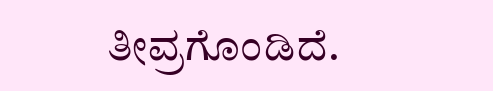ತೀವ್ರಗೊಂಡಿದೆ.